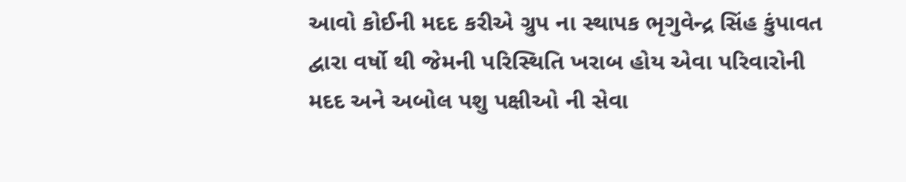આવો કોઈની મદદ કરીએ ગ્રુપ ના સ્થાપક ભૃગુવેન્દ્ર સિંહ કુંપાવત દ્વારા વર્ષો થી જેમની પરિસ્થિતિ ખરાબ હોય એવા પરિવારોની મદદ અને અબોલ પશુ પક્ષીઓ ની સેવા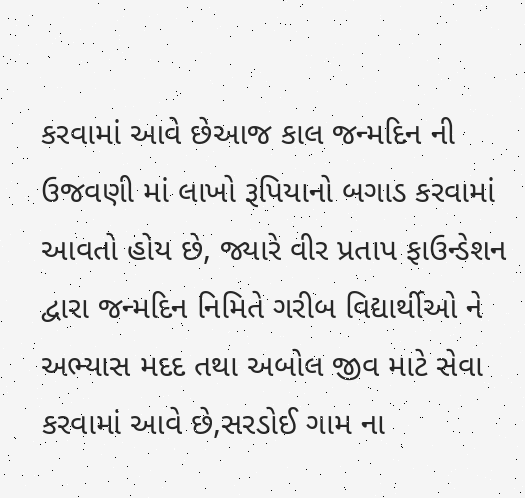કરવામાં આવે છેઆજ કાલ જન્મદિન ની ઉજવણી માં લાખો રૂપિયાનો બગાડ કરવામાં આવતો હોય છે, જ્યારે વીર પ્રતાપ ફાઉન્ડેશન દ્વારા જન્મદિન નિમિતે ગરીબ વિદ્યાર્થીઓ ને અભ્યાસ મદદ તથા અબોલ જીવ માટે સેવા કરવામાં આવે છે,સરડોઈ ગામ ના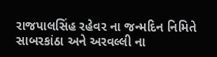રાજપાલસિંહ રહેવર ના જન્મદિન નિમિતે સાબરકાંઠા અને અરવલ્લી ના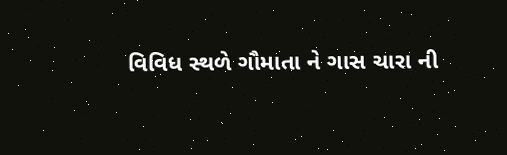વિવિધ સ્થળે ગૌમાતા ને ગાસ ચારા ની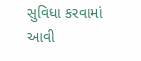સુવિધા કરવામાં આવી